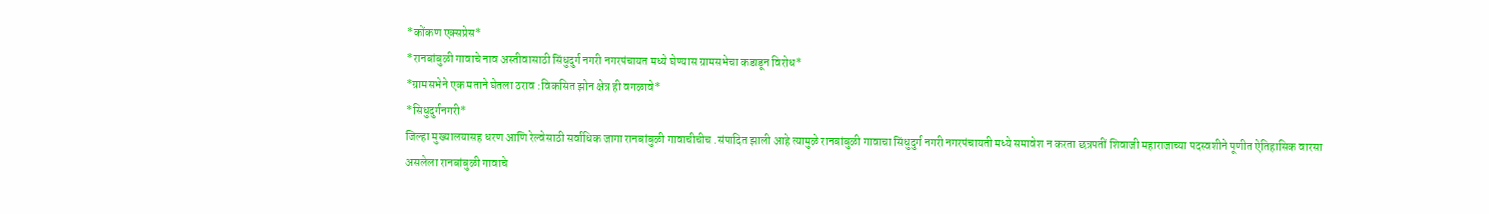*कोंकण एक्सप्रेस*
*रानबांबुळी गावाचे नाव अस्तीवासाठी सिंधुदुर्ग नगरी नगरपंचायत मध्ये घेण्यास ग्रामसभेचा कडाडून विरोध*
*ग्रामसभेने एक मताने घेतला ठराव :विकसित झोन क्षेत्र ही वगळावे*
*सिधुदुर्गनगरी*
जिल्हा मुख्यालयासह धरण आणि रेल्वेसाठी सर्वाधिक जागा रानबांबुळी गावाचीचीच .संपादित झाली आहे त्यामुळे रानबांबुळी गावाचा सिंधुदुर्ग नगरी नगरपंचायती मध्ये समावेश न करता छत्रपतीं शिवाजी महाराजाच्या पदस्वशीने पूणीत ऐतिहासिक वारसा असलेला रानबांबुळी गावाचे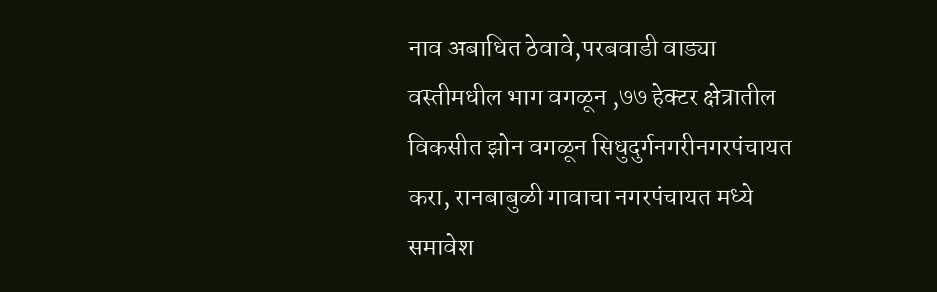नाव अबाधित ठेवावे,परबवाडी वाड्या वस्तीमधील भाग वगळून ,७७ हेक्टर क्षेत्रातील विकसीत झोन वगळून सिधुदुर्गनगरीनगरपंचायत करा, रानबाबुळी गावाचा नगरपंचायत मध्ये समावेश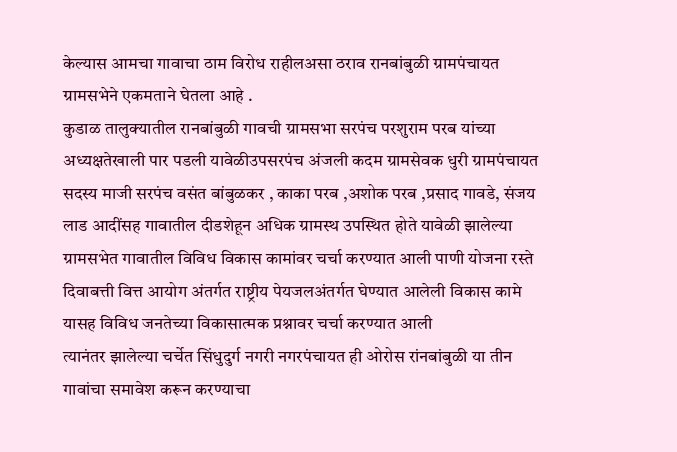केल्यास आमचा गावाचा ठाम विरोध राहीलअसा ठराव रानबांबुळी ग्रामपंचायत ग्रामसभेने एकमताने घेतला आहे .
कुडाळ तालुक्यातील रानबांबुळी गावची ग्रामसभा सरपंच परशुराम परब यांच्या अध्यक्षतेखाली पार पडली यावेळीउपसरपंच अंजली कदम ग्रामसेवक धुरी ग्रामपंचायत सदस्य माजी सरपंच वसंत बांबुळकर , काका परब ,अशोक परब ,प्रसाद गावडे, संजय लाड आदींसह गावातील दीडशेहून अधिक ग्रामस्थ उपस्थित होते यावेळी झालेल्या ग्रामसभेत गावातील विविध विकास कामांवर चर्चा करण्यात आली पाणी योजना रस्ते दिवाबत्ती वित्त आयोग अंतर्गत राष्ट्रीय पेयजलअंतर्गत घेण्यात आलेली विकास कामे यासह विविध जनतेच्या विकासात्मक प्रश्नावर चर्चा करण्यात आली
त्यानंतर झालेल्या चर्चेत सिंधुदुर्ग नगरी नगरपंचायत ही ओरोस रांनबांबुळी या तीन गावांचा समावेश करून करण्याचा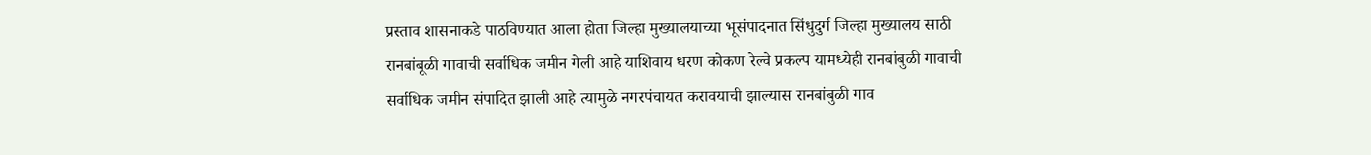प्रस्ताव शासनाकडे पाठविण्यात आला होता जिल्हा मुख्यालयाच्या भूसंपादनात सिंधुदुर्ग जिल्हा मुख्यालय साठी रानबांबूळी गावाची सर्वाधिक जमीन गेली आहे याशिवाय धरण कोकण रेल्वे प्रकल्प यामध्येही रानबांबुळी गावाची सर्वाधिक जमीन संपादित झाली आहे त्यामुळे नगरपंचायत करावयाची झाल्यास रानबांबुळी गाव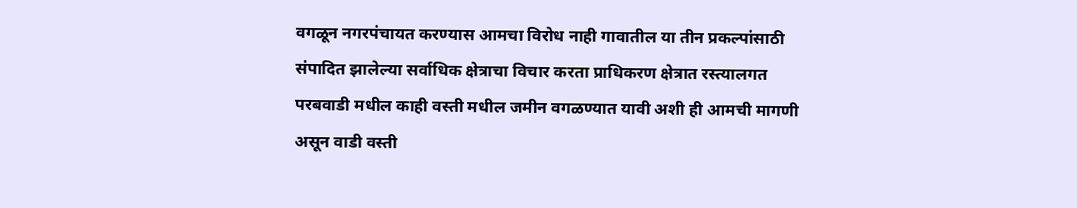वगळून नगरपंचायत करण्यास आमचा विरोध नाही गावातील या तीन प्रकल्पांसाठी संपादित झालेल्या सर्वाधिक क्षेत्राचा विचार करता प्राधिकरण क्षेत्रात रस्त्यालगत परबवाडी मधील काही वस्ती मधील जमीन वगळण्यात यावी अशी ही आमची मागणी असून वाडी वस्ती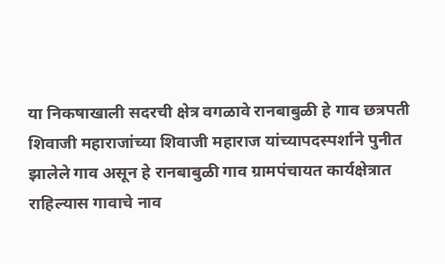या निकषाखाली सदरची क्षेत्र वगळावे रानबाबुळी हे गाव छत्रपती शिवाजी महाराजांच्या शिवाजी महाराज यांच्यापदस्पर्शाने पुनीत झालेले गाव असून हे रानबाबुळी गाव ग्रामपंचायत कार्यक्षेत्रात राहिल्यास गावाचे नाव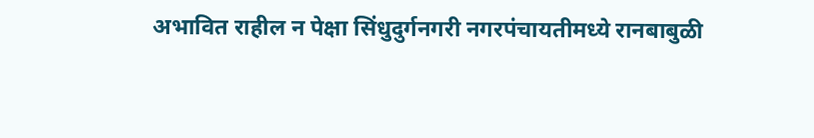अभावित राहील न पेक्षा सिंधुदुर्गनगरी नगरपंचायतीमध्ये रानबाबुळी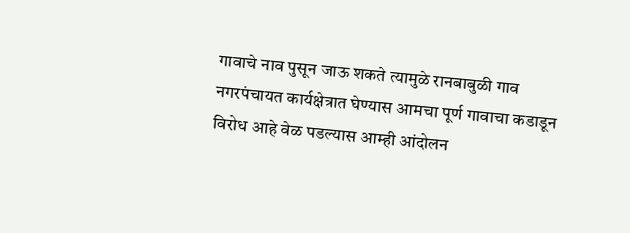गावाचे नाव पुसून जाऊ शकते त्यामुळे रानबाबुळी गाव नगरपंचायत कार्यक्षेत्रात घेण्यास आमचा पूर्ण गावाचा कडाडून विरोध आहे वेळ पडल्यास आम्ही आंदोलन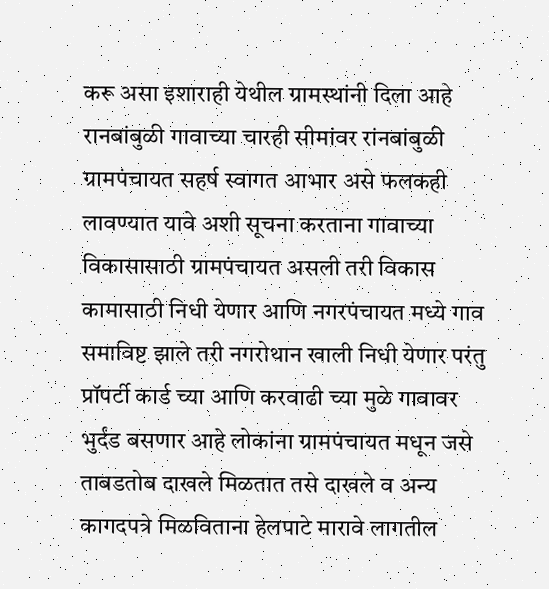करू असा इशाराही येथील ग्रामस्थांनी दिला आहे रानबांबुळी गावाच्या चारही सीमांवर रांनबांबुळी ग्रामपंचायत सहर्ष स्वागत आभार असे फलकही लावण्यात यावे अशी सूचना करताना गावाच्या विकासासाठी ग्रामपंचायत असली तरी विकास कामासाठी निधी येणार आणि नगरपंचायत मध्ये गाव समाविष्ट झाले तरी नगरोथान खाली निधी येणार परंतु प्रॉपर्टी कार्ड च्या आणि करवाढी च्या मुळे गावावर भुर्दंड बसणार आहे लोकांना ग्रामपंचायत मधून जसे ताबडतोब दाखले मिळतात तसे दाखले व अन्य कागदपत्रे मिळविताना हेलपाटे मारावे लागतील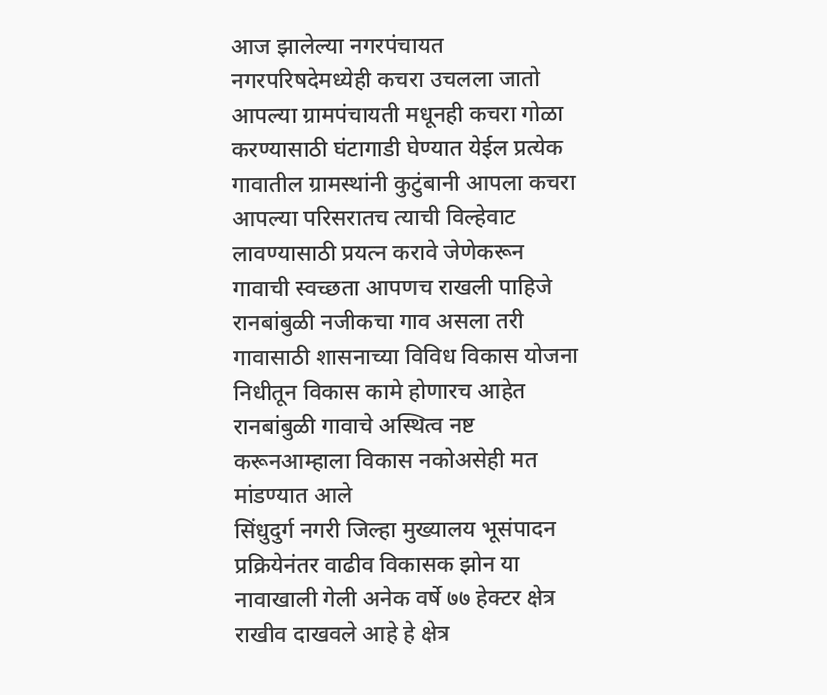आज झालेल्या नगरपंचायत नगरपरिषदेमध्येही कचरा उचलला जातो आपल्या ग्रामपंचायती मधूनही कचरा गोळा करण्यासाठी घंटागाडी घेण्यात येईल प्रत्येक गावातील ग्रामस्थांनी कुटुंबानी आपला कचरा आपल्या परिसरातच त्याची विल्हेवाट लावण्यासाठी प्रयत्न करावे जेणेकरून गावाची स्वच्छता आपणच राखली पाहिजे रानबांबुळी नजीकचा गाव असला तरी गावासाठी शासनाच्या विविध विकास योजना निधीतून विकास कामे होणारच आहेत रानबांबुळी गावाचे अस्थित्व नष्ट करूनआम्हाला विकास नकोअसेही मत मांडण्यात आले
सिंधुदुर्ग नगरी जिल्हा मुख्यालय भूसंपादन प्रक्रियेनंतर वाढीव विकासक झोन या नावाखाली गेली अनेक वर्षे ७७ हेक्टर क्षेत्र राखीव दाखवले आहे हे क्षेत्र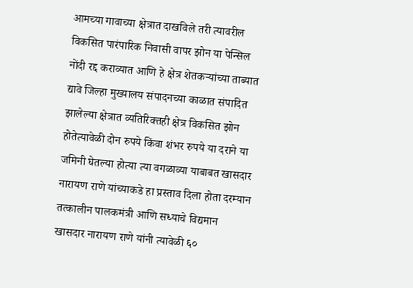आमच्या गावाच्या क्षेत्रात दाखविले तरी त्यावरील विकसित पारंपारिक निवासी वापर झोन या पेन्सिल नोंदी रद्द कराव्यात आणि हे क्षेत्र शेतकऱ्यांच्या ताब्यात द्यावे जिल्हा मुख्यालय संपादनच्या काळात संपादित झालेल्या क्षेत्रात व्यतिरिक्तही क्षेत्र विकसित झोन होतेत्यावेळी दोन रुपये किंवा शंभर रुपये या दराने या जमिनी घेतल्या होत्या त्या वगळाव्या याबाबत खासदार नारायण राणे यांच्याकडे हा प्रस्ताव दिला होता दरम्यान तत्कालीन पालकमंत्री आणि सध्याचे विद्यमान खासदार नारायण राणे यांनी त्यावेळी ६०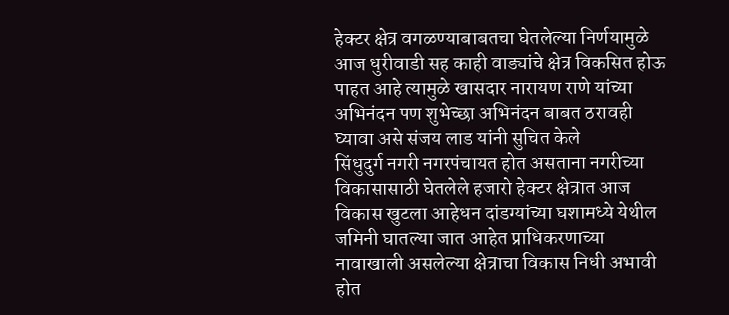हेक्टर क्षेत्र वगळण्याबाबतचा घेतलेल्या निर्णयामुळे आज धुरीवाडी सह काही वाड्यांचे क्षेत्र विकसित होऊ पाहत आहे त्यामुळे खासदार नारायण राणे यांच्या अभिनंदन पण शुभेच्छा अभिनंदन बाबत ठरावही घ्यावा असे संजय लाड यांनी सुचित केले
सिंधुदुर्ग नगरी नगरपंचायत होत असताना नगरीच्या विकासासाठी घेतलेले हजारो हेक्टर क्षेत्रात आज विकास खुटला आहेधन दांडग्यांच्या घशामध्ये येथील जमिनी घातल्या जात आहेत प्राधिकरणाच्या नावाखाली असलेल्या क्षेत्राचा विकास निधी अभावी होत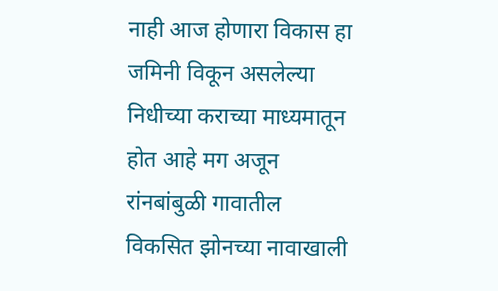नाही आज होणारा विकास हा जमिनी विकून असलेल्या निधीच्या कराच्या माध्यमातून होत आहे मग अजून रांनबांबुळी गावातील विकसित झोनच्या नावाखाली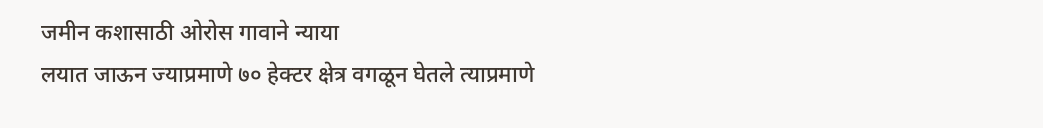जमीन कशासाठी ओरोस गावाने न्याया
लयात जाऊन ज्याप्रमाणे ७० हेक्टर क्षेत्र वगळून घेतले त्याप्रमाणे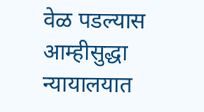वेळ पडल्यास आम्हीसुद्धा न्यायालयात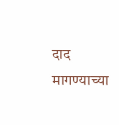दाद मागण्याच्या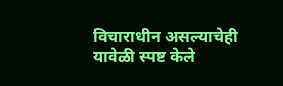विचाराधीन असल्याचेही यावेळी स्पष्ट केले